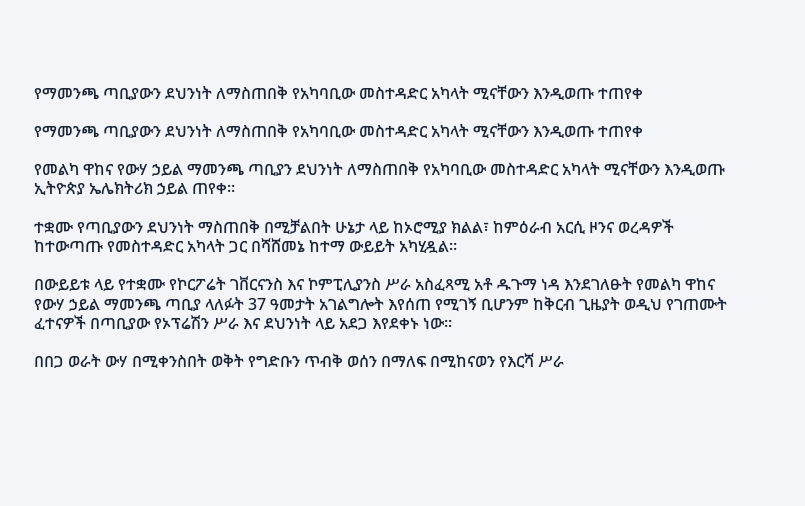የማመንጫ ጣቢያውን ደህንነት ለማስጠበቅ የአካባቢው መስተዳድር አካላት ሚናቸውን እንዲወጡ ተጠየቀ

የማመንጫ ጣቢያውን ደህንነት ለማስጠበቅ የአካባቢው መስተዳድር አካላት ሚናቸውን እንዲወጡ ተጠየቀ

የመልካ ዋከና የውሃ ኃይል ማመንጫ ጣቢያን ደህንነት ለማስጠበቅ የአካባቢው መስተዳድር አካላት ሚናቸውን እንዲወጡ  ኢትዮጵያ ኤሌክትሪክ ኃይል ጠየቀ።

ተቋሙ የጣቢያውን ደህንነት ማስጠበቅ በሚቻልበት ሁኔታ ላይ ከኦሮሚያ ክልል፣ ከምዕራብ አርሲ ዞንና ወረዳዎች ከተውጣጡ የመስተዳድር አካላት ጋር በሻሸመኔ ከተማ ውይይት አካሂዷል፡፡

በውይይቱ ላይ የተቋሙ የኮርፖሬት ገቨርናንስ እና ኮምፒሊያንስ ሥራ አስፈጻሚ አቶ ዱጉማ ነዳ እንደገለፁት የመልካ ዋከና የውሃ ኃይል ማመንጫ ጣቢያ ላለፉት 37 ዓመታት አገልግሎት እየሰጠ የሚገኝ ቢሆንም ከቅርብ ጊዜያት ወዲህ የገጠሙት ፈተናዎች በጣቢያው የኦፕሬሽን ሥራ እና ደህንነት ላይ አደጋ እየደቀኑ ነው፡፡

በበጋ ወራት ውሃ በሚቀንስበት ወቅት የግድቡን ጥብቅ ወሰን በማለፍ በሚከናወን የእርሻ ሥራ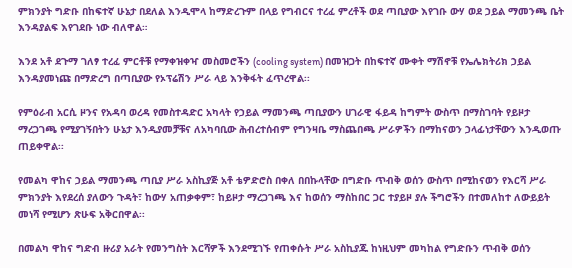ምክንያት ግድቡ በከፍተኛ ሁኔታ በደለል እንዲሞላ ከማድረጉም በላይ የግብርና ተረፈ ምረቶች ወደ ጣቢያው እየገቡ ውሃ ወደ ኃይል ማመንጫ ቤት እንዳያልፍ እየገደቡ ነው ብለዋል።

እንደ አቶ ደጉማ ገለፃ ተረፈ ምርቶቹ የማቀዝቀዣ መስመሮችን (cooling system) በመዝጋት በከፍተኛ ሙቀት ማሽኖቹ የኤሌክትሪክ ኃይል እንዳያመነጩ በማድረግ በጣቢያው የኦፕሬሽን ሥራ ላይ እንቅፋት ፈጥረዋል፡፡

የምዕራብ አርሲ ዞንና የአዳባ ወረዳ የመስተዳድር አካላት የኃይል ማመንጫ ጣቢያውን ሀገራዊ ፋይዳ ከግምት ውስጥ በማስገባት የይዞታ ማረጋገጫ የሚያገኝበትን ሁኔታ እንዲያመቻቹና ለአካባቢው ሕብረተሰብም የግንዛቤ ማስጨበጫ ሥራዎችን በማከናወን ኃላፊነታቸውን እንዲወጡ ጠይቀዋል፡፡

የመልካ ዋከና ኃይል ማመንጫ ጣቢያ ሥራ አስኪያጅ አቶ ቴዎድሮስ በቀለ በበኩላቸው በግድቡ ጥብቅ ወሰን ውስጥ በሚከናወን የእርሻ ሥራ ምክንያት እየደረሰ ያለውን ጉዳት፣ ከውሃ አጠቃቀም፣ ከይዞታ ማረጋገጫ እና ከወሰን ማስከበር ጋር ተያይዞ ያሉ ችግሮችን በተመለከተ ለውይይት መነሻ የሚሆን ጽሁፍ አቅርበዋል፡፡

በመልካ ዋከና ግድብ ዙሪያ አራት የመንግስት እርሻዎች እንደሚገኙ የጠቀሱት ሥራ አስኪያጁ ከነዚህም መካከል የግድቡን ጥብቅ ወሰን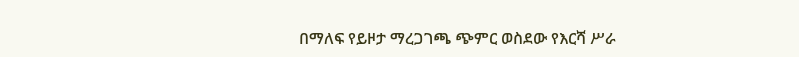በማለፍ የይዞታ ማረጋገጫ ጭምር ወስደው የእርሻ ሥራ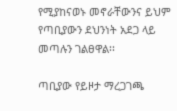የሚያከናወኑ መኖራቸውንና ይህም የጣቢያውን ደህንነት አደጋ ላይ መጣሉን ገልፀዋል፡፡

ጣቢያው የይዞታ ማረጋገጫ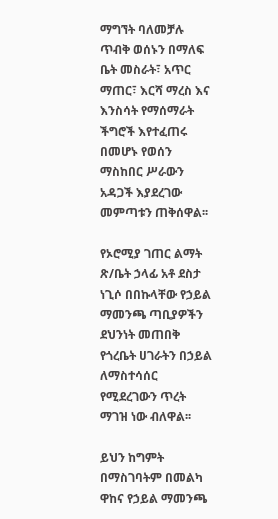ማግኘት ባለመቻሉ ጥብቅ ወሰኑን በማለፍ ቤት መስራት፣ አጥር ማጠር፣ እርሻ ማረስ እና እንስሳት የማሰማራት ችግሮች እየተፈጠሩ በመሆኑ የወሰን ማስከበር ሥራውን አዳጋች እያደረገው መምጣቱን ጠቅሰዋል፡፡

የኦሮሚያ ገጠር ልማት ጽ/ቤት ኃላፊ አቶ ደስታ ነጊሶ በበኩላቸው የኃይል ማመንጫ ጣቢያዎችን ደህንነት መጠበቅ የጎረቤት ሀገራትን በኃይል ለማስተሳሰር የሚደረገውን ጥረት ማገዝ ነው ብለዋል፡፡

ይህን ከግምት በማስገባትም በመልካ ዋከና የኃይል ማመንጫ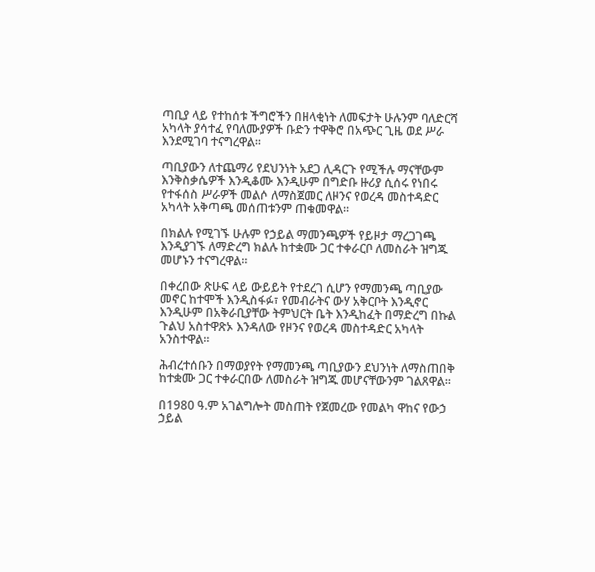ጣቢያ ላይ የተከሰቱ ችግሮችን በዘላቂነት ለመፍታት ሁሉንም ባለድርሻ አካላት ያሳተፈ የባለሙያዎች ቡድን ተዋቅሮ በአጭር ጊዜ ወደ ሥራ እንደሚገባ ተናግረዋል፡፡

ጣቢያውን ለተጨማሪ የደህንነት አደጋ ሊዳርጉ የሚችሉ ማናቸውም እንቅስቃሴዎች እንዲቆሙ እንዲሁም በግድቡ ዙሪያ ሲሰሩ የነበሩ የተፋሰስ ሥራዎች መልሶ ለማስጀመር ለዞንና የወረዳ መስተዳድር አካላት አቅጣጫ መሰጠቱንም ጠቁመዋል።

በክልሉ የሚገኙ ሁሉም የኃይል ማመንጫዎች የይዞታ ማረጋገጫ እንዲያገኙ ለማድረግ ክልሉ ከተቋሙ ጋር ተቀራርቦ ለመስራት ዝግጁ መሆኑን ተናግረዋል።

በቀረበው ጽሁፍ ላይ ውይይት የተደረገ ሲሆን የማመንጫ ጣቢያው መኖር ከተሞች እንዲስፋፉ፣ የመብራትና ውሃ አቅርቦት እንዲኖር እንዲሁም በአቅራቢያቸው ትምህርት ቤት እንዲከፈት በማድረግ በኩል ጉልህ አስተዋጽኦ እንዳለው የዞንና የወረዳ መስተዳድር አካላት አንስተዋል።

ሕብረተሰቡን በማወያየት የማመንጫ ጣቢያውን ደህንነት ለማስጠበቅ ከተቋሙ ጋር ተቀራርበው ለመስራት ዝግጁ መሆናቸውንም ገልጸዋል።

በ1980 ዓ.ም አገልግሎት መስጠት የጀመረው የመልካ ዋከና የውኃ ኃይል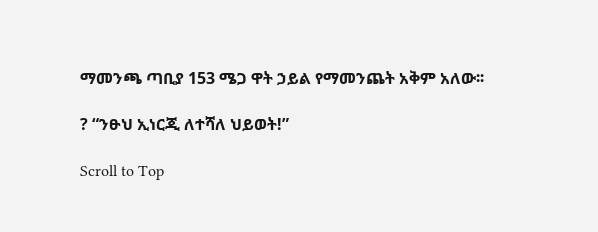ማመንጫ ጣቢያ 153 ሜጋ ዋት ኃይል የማመንጨት አቅም አለው፡፡

? “ንፁህ ኢነርጂ ለተሻለ ህይወት!”

Scroll to Top